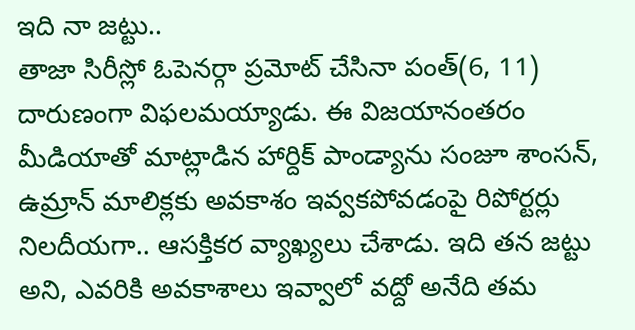ఇది నా జట్టు..
తాజా సిరీస్లో ఓపెనర్గా ప్రమోట్ చేసినా పంత్(6, 11) దారుణంగా విఫలమయ్యాడు. ఈ విజయానంతరం మీడియాతో మాట్లాడిన హార్దిక్ పాండ్యాను సంజూ శాంసన్, ఉమ్రాన్ మాలిక్లకు అవకాశం ఇవ్వకపోవడంపై రిపోర్టర్లు నిలదీయగా.. ఆసక్తికర వ్యాఖ్యలు చేశాడు. ఇది తన జట్టు అని, ఎవరికి అవకాశాలు ఇవ్వాలో వద్దో అనేది తమ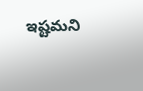ఇష్టమని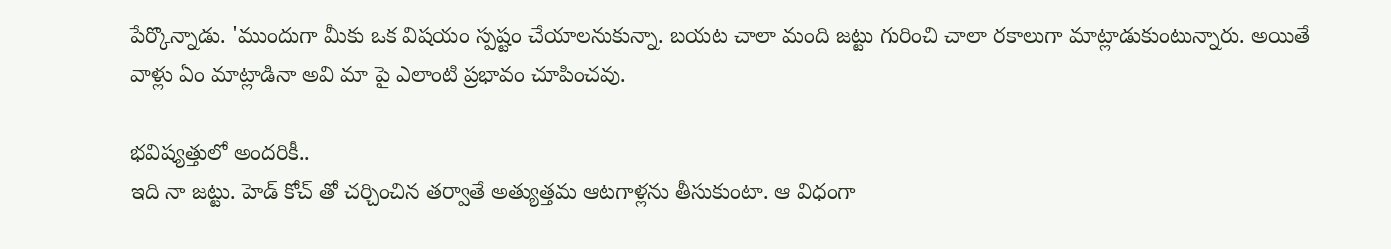పేర్కొన్నాడు. 'ముందుగా మీకు ఒక విషయం స్పష్టం చేయాలనుకున్నా. బయట చాలా మంది జట్టు గురించి చాలా రకాలుగా మాట్లాడుకుంటున్నారు. అయితే వాళ్లు ఏం మాట్లాడినా అవి మా పై ఎలాంటి ప్రభావం చూపించవు.

భవిష్యత్తులో అందరికీ..
ఇది నా జట్టు. హెడ్ కోచ్ తో చర్చించిన తర్వాతే అత్యుత్తమ ఆటగాళ్లను తీసుకుంటా. ఆ విధంగా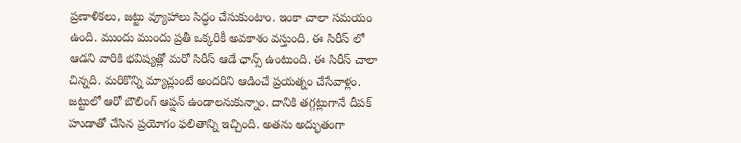ప్రణాళికలు, జట్టు వ్యూహాలు సిద్ధం చేసుకుంటాం. ఇంకా చాలా సమయం ఉంది. ముందు ముందు ప్రతీ ఒక్కరికీ అవకాశం వస్తుంది. ఈ సిరీస్ లో ఆడని వారికి భవిష్యత్లో మరో సిరీస్ ఆడే ఛాన్స్ ఉంటుంది. ఈ సిరీస్ చాలా చిన్నది. మరికొన్ని మ్యాచ్లుంటే అందరిని ఆడించే ప్రయత్నం చేసేవాళ్లం.
జట్టులో ఆరో బౌలింగ్ ఆప్షన్ ఉండాలనుకున్నాం. దానికి తగ్గట్లుగానే దీపక్ హుడాతో చేసిన ప్రయోగం ఫలితాన్ని ఇచ్చింది. అతను అద్భుతంగా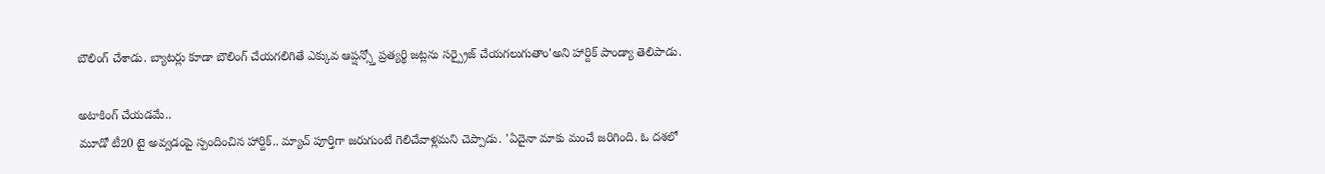బౌలింగ్ చేశాడు. బ్యాటర్లు కూడా బౌలింగ్ చేయగలిగితే ఎక్కువ ఆప్షన్స్తో ప్రత్యర్థి జట్లను సర్ప్రైజ్ చేయగలుగుతాం'అని హార్దిక్ పాండ్యా తెలిపాడు.

అటాకింగ్ చేయడమే..
మూడో టీ20 టై అవ్వడంపై స్పందించిన హార్దిక్.. మ్యాచ్ పూర్తిగా జరుగుంటే గెలిచేవాళ్లమని చెప్పాడు. 'ఏదైనా మాకు మంచే జరిగింది. ఓ దశలో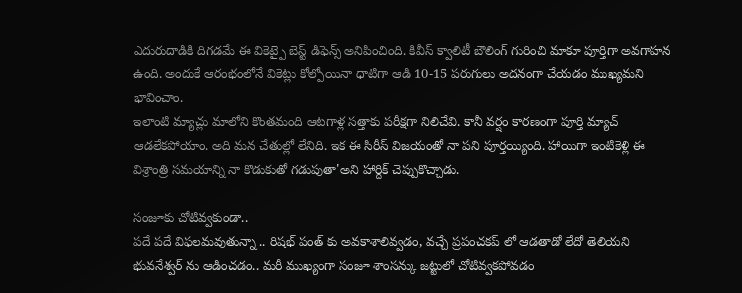ఎదురుదాడికి దిగడమే ఈ వికెట్పై బెస్ట్ డిఫెన్స్ అనిపించింది. కివీస్ క్వాలిటీ బౌలింగ్ గురించి మాకూ పూర్తిగా అవగాహన ఉంది. అందుకే ఆరంభంలోనే వికెట్లు కోల్పోయినా ధాటిగా ఆడి 10-15 పరుగులు అదనంగా చేయడం ముఖ్యమని భావించాం.
ఇలాంటి మ్యాచ్లు మాలోని కొంతమంది ఆటగాళ్ల సత్తాకు పరీక్షగా నిలిచేవి. కానీ వర్షం కారణంగా పూర్తి మ్యాచ్ ఆడలేకపోయాం. అది మన చేతుల్లో లేనిది. ఇక ఈ సిరీస్ విజయంతో నా పని పూర్తయ్యింది. హాయిగా ఇంటికెళ్లి ఈ విశ్రాంత్రి సమయాన్ని నా కొడుకుతో గడుపుతా'అని హార్దిక్ చెప్పుకొచ్చాడు.

సంజూకు చోటివ్వకుండా..
పదే పదే విఫలమవుతున్నా .. రిషభ్ పంత్ కు అవకాశాలివ్వడం, వచ్చే ప్రపంచకప్ లో ఆడతాడో లేదో తెలియని భువనేశ్వర్ ను ఆడించడం.. మరీ ముఖ్యంగా సంజూ శాంసన్కు జట్టులో చోటివ్వకపోవడం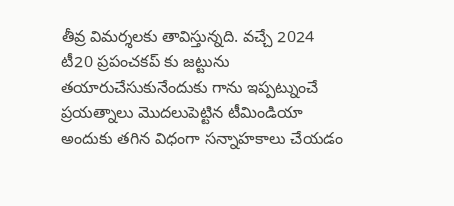తీవ్ర విమర్శలకు తావిస్తున్నది. వచ్చే 2024 టీ20 ప్రపంచకప్ కు జట్టును తయారుచేసుకునేందుకు గాను ఇప్పట్నుంచే ప్రయత్నాలు మొదలుపెట్టిన టీమిండియా అందుకు తగిన విధంగా సన్నాహకాలు చేయడం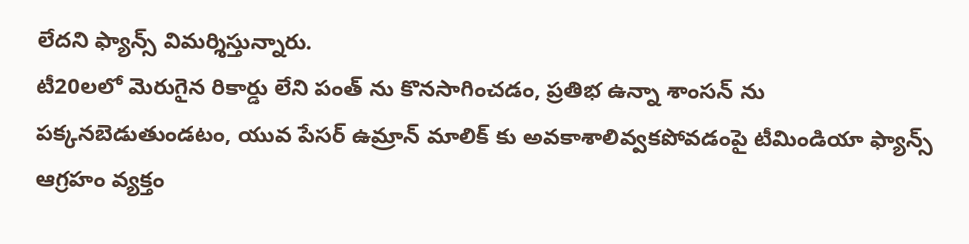లేదని ఫ్యాన్స్ విమర్శిస్తున్నారు.
టీ20లలో మెరుగైన రికార్డు లేని పంత్ ను కొనసాగించడం, ప్రతిభ ఉన్నా శాంసన్ ను పక్కనబెడుతుండటం, యువ పేసర్ ఉమ్రాన్ మాలిక్ కు అవకాశాలివ్వకపోవడంపై టీమిండియా ఫ్యాన్స్ ఆగ్రహం వ్యక్తం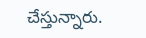చేస్తున్నారు.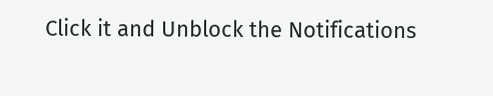Click it and Unblock the Notifications